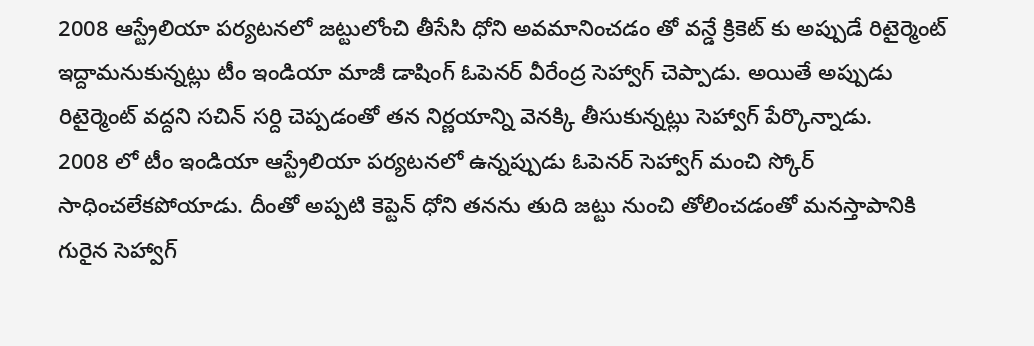2008 ఆస్ట్రేలియా పర్యటనలో జట్టులోంచి తీసేసి ధోని అవమానించడం తో వన్డే క్రికెట్ కు అప్పుడే రిటైర్మెంట్ ఇద్దామనుకున్నట్లు టీం ఇండియా మాజీ డాషింగ్ ఓపెనర్ వీరేంద్ర సెహ్వాగ్ చెప్పాడు. అయితే అప్పుడు రిటైర్మెంట్ వద్దని సచిన్ సర్ది చెప్పడంతో తన నిర్ణయాన్ని వెనక్కి తీసుకున్నట్లు సెహ్వాగ్ పేర్కొన్నాడు.
2008 లో టీం ఇండియా ఆస్ట్రేలియా పర్యటనలో ఉన్నప్పుడు ఓపెనర్ సెహ్వాగ్ మంచి స్కోర్ సాధించలేకపోయాడు. దీంతో అప్పటి కెప్టెన్ ధోని తనను తుది జట్టు నుంచి తోలించడంతో మనస్తాపానికి గురైన సెహ్వాగ్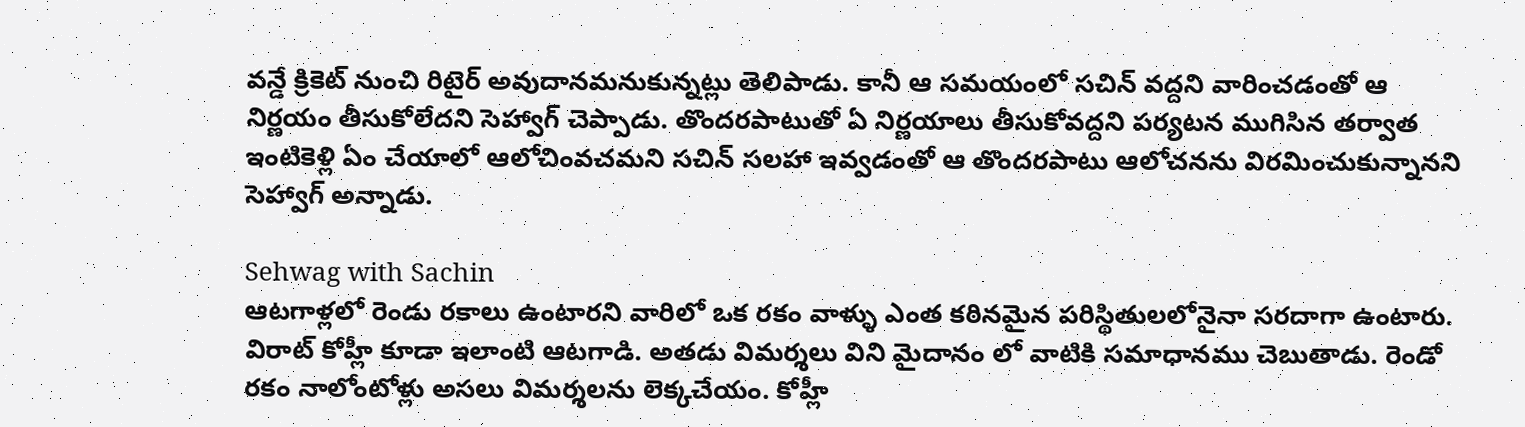వన్డే క్రికెట్ నుంచి రిటైర్ అవుదానమనుకున్నట్లు తెలిపాడు. కానీ ఆ సమయంలో సచిన్ వద్దని వారించడంతో ఆ నిర్ణయం తీసుకోలేదని సెహ్వాగ్ చెప్పాడు. తొందరపాటుతో ఏ నిర్ణయాలు తీసుకోవద్దని పర్యటన ముగిసిన తర్వాత ఇంటికెళ్లి ఏం చేయాలో ఆలోచింవచమని సచిన్ సలహా ఇవ్వడంతో ఆ తొందరపాటు ఆలోచనను విరమించుకున్నానని సెహ్వాగ్ అన్నాడు.

Sehwag with Sachin
ఆటగాళ్లలో రెండు రకాలు ఉంటారని వారిలో ఒక రకం వాళ్ళు ఎంత కఠినమైన పరిస్థితులలోనైనా సరదాగా ఉంటారు. విరాట్ కోహ్లీ కూడా ఇలాంటి ఆటగాడి. అతడు విమర్శలు విని మైదానం లో వాటికి సమాధానము చెబుతాడు. రెండో రకం నాలోంటోళ్లు అసలు విమర్శలను లెక్కచేయం. కోహ్లీ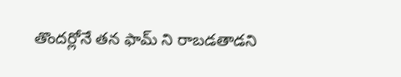తొందర్లోనే తన ఫామ్ ని రాబడతాడని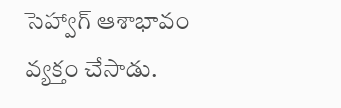సెహ్వాగ్ ఆశాభావం వ్యక్తం చేసాడు.